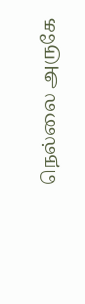நெல்லை அருகே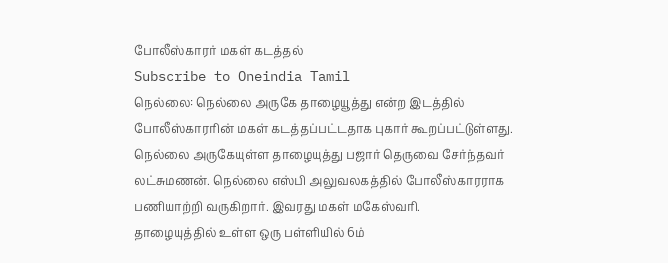போலீஸ்காரர் மகள் கடத்தல்
Subscribe to Oneindia Tamil
நெல்லை: நெல்லை அருகே தாழையூத்து என்ற இடத்தில் போலீஸ்காரரின் மகள் கடத்தப்பட்டதாக புகார் கூறப்பட்டுள்ளது.
நெல்லை அருகேயுள்ள தாழையுத்து பஜார் தெருவை சேர்ந்தவர் லட்சுமணன். நெல்லை எஸ்பி அலுவலகத்தில் போலீஸ்காரராக பணியாற்றி வருகிறார். இவரது மகள் மகேஸ்வரி.
தாழையுத்தில் உள்ள ஒரு பள்ளியில் 6ம்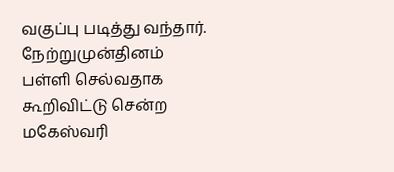வகுப்பு படித்து வந்தார். நேற்றுமுன்தினம் பள்ளி செல்வதாக கூறிவிட்டு சென்ற மகேஸ்வரி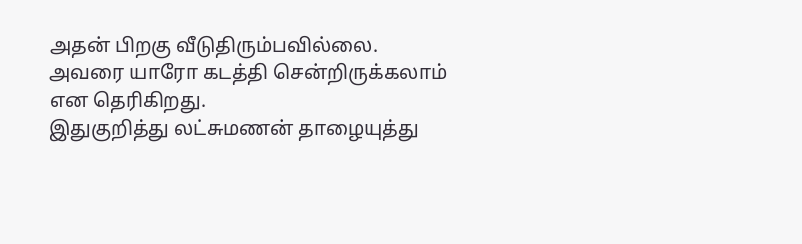அதன் பிறகு வீடுதிரும்பவில்லை. அவரை யாரோ கடத்தி சென்றிருக்கலாம் என தெரிகிறது.
இதுகுறித்து லட்சுமணன் தாழையுத்து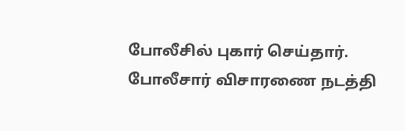போலீசில் புகார் செய்தார். போலீசார் விசாரணை நடத்தி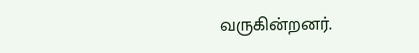வருகின்றனர்.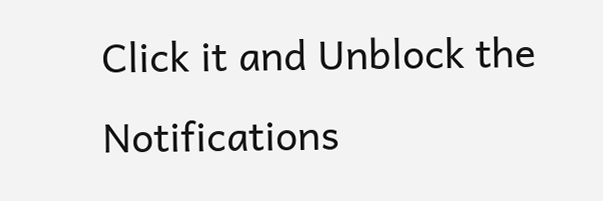Click it and Unblock the Notifications